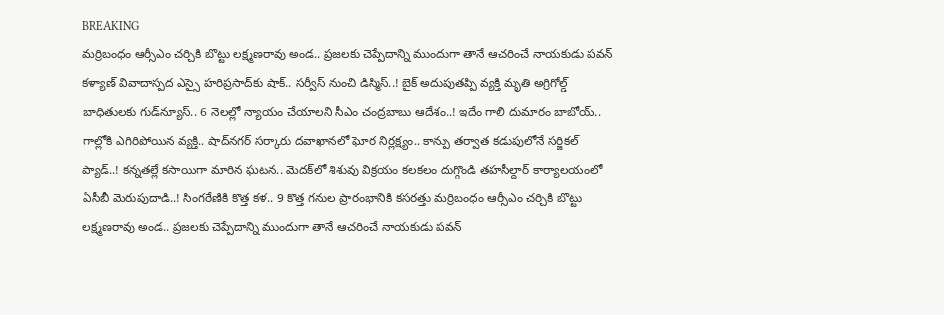BREAKING
మర్రిబంధం ఆర్సీఎం చర్చికి బొట్టు లక్ష్మణరావు అండ.. ప్రజలకు చెప్పేదాన్ని ముందుగా తానే ఆచరించే నాయకుడు పవన్ కళ్యాణ్ వివాదాస్పద ఎస్సై హరిప్రసాద్‌కు షాక్‌.. సర్వీస్ నుంచి డిస్మిస్‌..! బైక్ అదుపుతప్పి వ్యక్తి మృతి అగ్రిగోల్డ్ బాధితులకు గుడ్‌న్యూస్.. 6 నెలల్లో న్యాయం చేయాలని సీఎం చంద్రబాబు ఆదేశం..! ఇదేం గాలి దుమారం బాబోయ్.. గాల్లోకి ఎగిరిపోయిన వ్యక్తి.. షాద్‌నగర్ సర్కారు దవాఖానలో ఘోర నిర్లక్ష్యం.. కాన్పు తర్వాత కడుపులోనే సర్జికల్ ప్యాడ్..! కన్నతల్లే కసాయిగా మారిన ఘటన.. మెదక్‌లో శిశువు విక్రయం కలకలం దుగ్గొండి తహసీల్దార్ కార్యాలయంలో ఏసీబీ మెరుపుదాడి..! సింగరేణికి కొత్త కళ.. 9 కొత్త గనుల ప్రారంభానికి కసరత్తు మర్రిబంధం ఆర్సీఎం చర్చికి బొట్టు లక్ష్మణరావు అండ.. ప్రజలకు చెప్పేదాన్ని ముందుగా తానే ఆచరించే నాయకుడు పవన్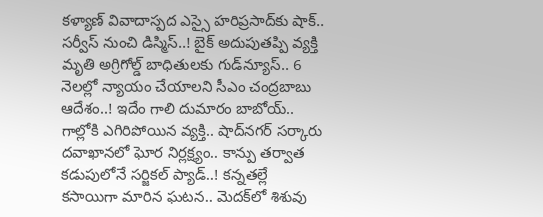కళ్యాణ్ వివాదాస్పద ఎస్సై హరిప్రసాద్‌కు షాక్‌.. సర్వీస్ నుంచి డిస్మిస్‌..! బైక్ అదుపుతప్పి వ్యక్తి మృతి అగ్రిగోల్డ్ బాధితులకు గుడ్‌న్యూస్.. 6 నెలల్లో న్యాయం చేయాలని సీఎం చంద్రబాబు ఆదేశం..! ఇదేం గాలి దుమారం బాబోయ్.. గాల్లోకి ఎగిరిపోయిన వ్యక్తి.. షాద్‌నగర్ సర్కారు దవాఖానలో ఘోర నిర్లక్ష్యం.. కాన్పు తర్వాత కడుపులోనే సర్జికల్ ప్యాడ్..! కన్నతల్లే కసాయిగా మారిన ఘటన.. మెదక్‌లో శిశువు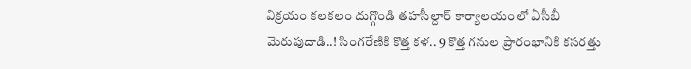విక్రయం కలకలం దుగ్గొండి తహసీల్దార్ కార్యాలయంలో ఏసీబీ మెరుపుదాడి..! సింగరేణికి కొత్త కళ.. 9 కొత్త గనుల ప్రారంభానికి కసరత్తు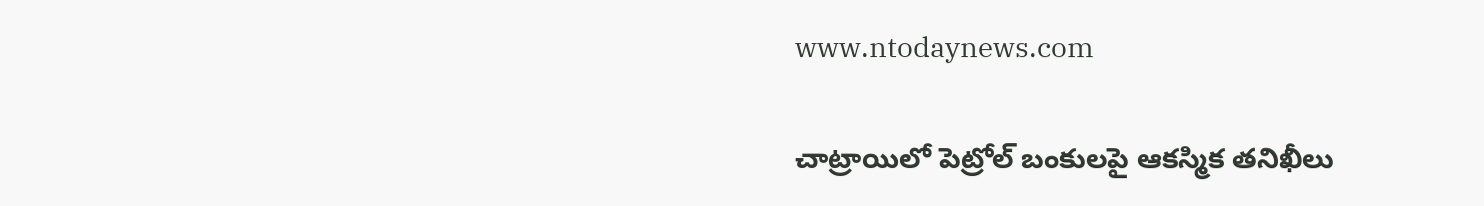www.ntodaynews.com

చాట్రాయిలో పెట్రోల్ బంకులపై ఆకస్మిక తనిఖీలు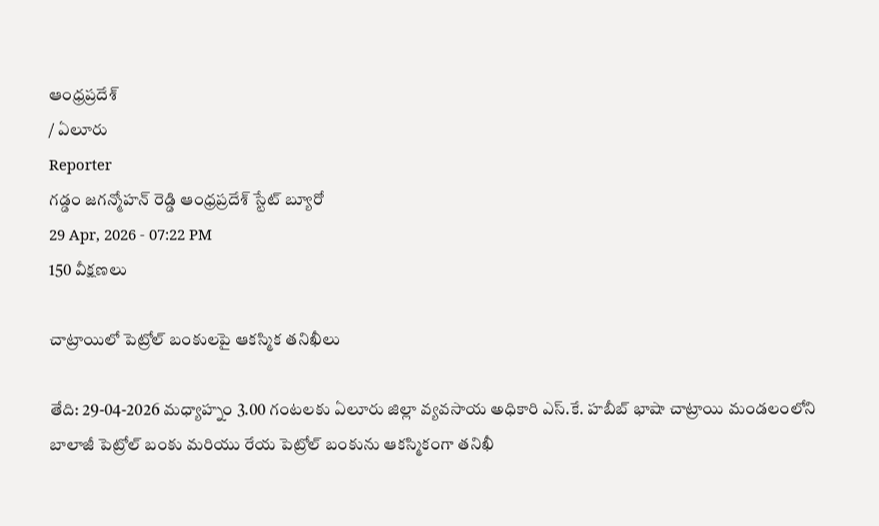ఆంధ్రప్రదేశ్
/ ఏలూరు
Reporter
గడ్డం జగన్మోహన్ రెడ్డి ఆంధ్రప్రదేశ్ స్టేట్ బ్యూరో
29 Apr, 2026 - 07:22 PM
150 వీక్షణలు

చాట్రాయిలో పెట్రోల్ బంకులపై ఆకస్మిక తనిఖీలు

తేది: 29-04-2026 మధ్యాహ్నం 3.00 గంటలకు ఏలూరు జిల్లా వ్యవసాయ అధికారి ఎస్.కే. హబీబ్ భాషా చాట్రాయి మండలంలోని బాలాజీ పెట్రోల్ బంకు మరియు రేయ పెట్రోల్ బంకును ఆకస్మికంగా తనిఖీ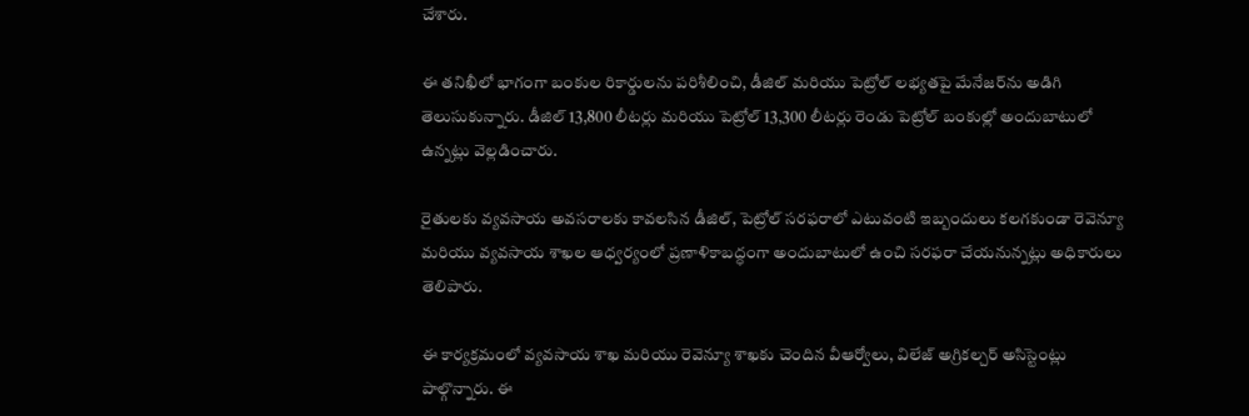చేశారు.

ఈ తనిఖీలో భాగంగా బంకుల రికార్డులను పరిశీలించి, డీజిల్ మరియు పెట్రోల్ లభ్యతపై మేనేజర్‌ను అడిగి తెలుసుకున్నారు. డీజిల్ 13,800 లీటర్లు మరియు పెట్రోల్ 13,300 లీటర్లు రెండు పెట్రోల్ బంకుల్లో అందుబాటులో ఉన్నట్లు వెల్లడించారు.

రైతులకు వ్యవసాయ అవసరాలకు కావలసిన డీజిల్, పెట్రోల్ సరఫరాలో ఎటువంటి ఇబ్బందులు కలగకుండా రెవెన్యూ మరియు వ్యవసాయ శాఖల ఆధ్వర్యంలో ప్రణాళికాబద్ధంగా అందుబాటులో ఉంచి సరఫరా చేయనున్నట్లు అధికారులు తెలిపారు.

ఈ కార్యక్రమంలో వ్యవసాయ శాఖ మరియు రెవెన్యూ శాఖకు చెందిన వీఆర్వోలు, విలేజ్ అగ్రికల్చర్ అసిస్టెంట్లు పాల్గొన్నారు. ఈ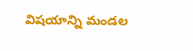విషయాన్ని మండల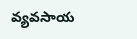వ్యవసాయ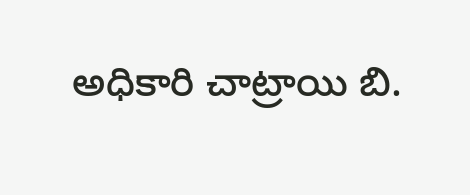అధికారి చాట్రాయి బి.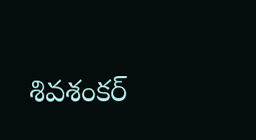శివశంకర్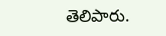తెలిపారు.